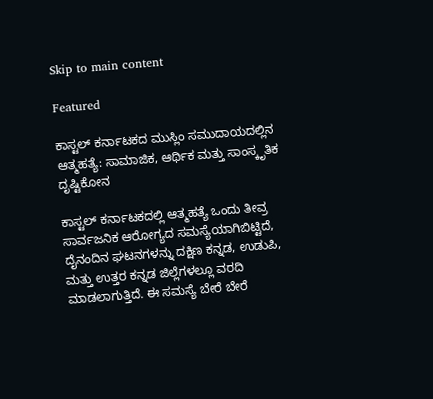Skip to main content

Featured

ಕಾಸ್ಟಲ್ ಕರ್ನಾಟಕದ ಮುಸ್ಲಿಂ ಸಮುದಾಯದಲ್ಲಿನ ಆತ್ಮಹತ್ಯೆ: ಸಾಮಾಜಿಕ, ಆರ್ಥಿಕ ಮತ್ತು ಸಾಂಸ್ಕೃತಿಕ ದೃಷ್ಟಿಕೋನ

ಕಾಸ್ಟಲ್ ಕರ್ನಾಟಕದಲ್ಲಿ ಆತ್ಮಹತ್ಯೆ ಒಂದು ತೀವ್ರ ಸಾರ್ವಜನಿಕ ಆರೋಗ್ಯದ ಸಮಸ್ಯೆಯಾಗಿಬಿಟ್ಟಿದೆ, ದೈನಂದಿನ ಘಟನಗಳನ್ನು ದಕ್ಷಿಣ ಕನ್ನಡ, ಉಡುಪಿ, ಮತ್ತು ಉತ್ತರ ಕನ್ನಡ ಜಿಲ್ಲೆಗಳಲ್ಲೂ ವರದಿ ಮಾಡಲಾಗುತ್ತಿದೆ. ಈ ಸಮಸ್ಯೆ ಬೇರೆ ಬೇರೆ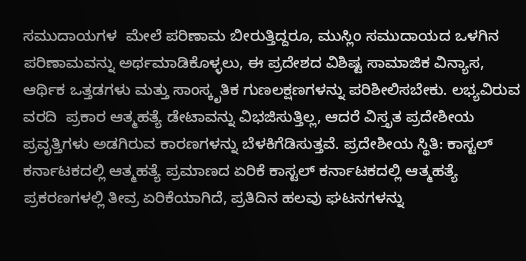ಸಮುದಾಯಗಳ  ಮೇಲೆ ಪರಿಣಾಮ ಬೀರುತ್ತಿದ್ದರೂ, ಮುಸ್ಲಿಂ ಸಮುದಾಯದ ಒಳಗಿನ ಪರಿಣಾಮವನ್ನು ಅರ್ಥಮಾಡಿಕೊಳ್ಳಲು, ಈ ಪ್ರದೇಶದ ವಿಶಿಷ್ಟ ಸಾಮಾಜಿಕ ವಿನ್ಯಾಸ, ಆರ್ಥಿಕ ಒತ್ತಡಗಳು ಮತ್ತು ಸಾಂಸ್ಕೃತಿಕ ಗುಣಲಕ್ಷಣಗಳನ್ನು ಪರಿಶೀಲಿಸಬೇಕು. ಲಭ್ಯವಿರುವ ವರದಿ  ಪ್ರಕಾರ ಆತ್ಮಹತ್ಯೆ ಡೇಟಾವನ್ನು ವಿಭಜಿಸುತ್ತಿಲ್ಲ, ಆದರೆ ವಿಸ್ತೃತ ಪ್ರದೇಶೀಯ ಪ್ರವೃತ್ತಿಗಳು ಅಡಗಿರುವ ಕಾರಣಗಳನ್ನು ಬೆಳಕಿಗೆಡಿಸುತ್ತವೆ. ಪ್ರದೇಶೀಯ ಸ್ಥಿತಿ: ಕಾಸ್ಟಲ್ ಕರ್ನಾಟಕದಲ್ಲಿ ಆತ್ಮಹತ್ಯೆ ಪ್ರಮಾಣದ ಏರಿಕೆ ಕಾಸ್ಟಲ್ ಕರ್ನಾಟಕದಲ್ಲಿ ಆತ್ಮಹತ್ಯೆ ಪ್ರಕರಣಗಳಲ್ಲಿ ತೀವ್ರ ಏರಿಕೆಯಾಗಿದೆ, ಪ್ರತಿದಿನ ಹಲವು ಘಟನಗಳನ್ನು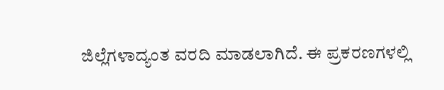ಜಿಲ್ಲೆಗಳಾದ್ಯಂತ ವರದಿ ಮಾಡಲಾಗಿದೆ. ಈ ಪ್ರಕರಣಗಳಲ್ಲಿ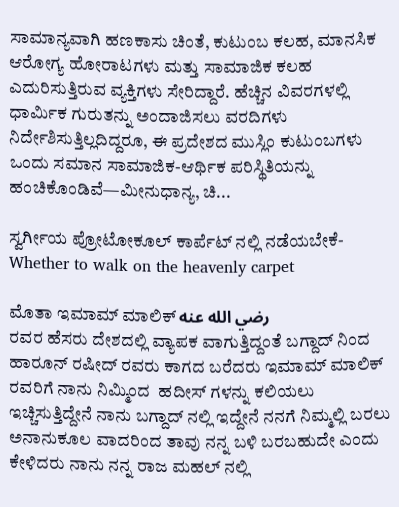ಸಾಮಾನ್ಯವಾಗಿ ಹಣಕಾಸು ಚಿಂತೆ, ಕುಟುಂಬ ಕಲಹ, ಮಾನಸಿಕ ಆರೋಗ್ಯ ಹೋರಾಟಗಳು ಮತ್ತು ಸಾಮಾಜಿಕ ಕಲಹ ಎದುರಿಸುತ್ತಿರುವ ವ್ಯಕ್ತಿಗಳು ಸೇರಿದ್ದಾರೆ. ಹೆಚ್ಚಿನ ವಿವರಗಳಲ್ಲಿ ಧಾರ್ಮಿಕ ಗುರುತನ್ನು ಅಂದಾಜಿಸಲು ವರದಿಗಳು ನಿರ್ದೇಶಿಸುತ್ತಿಲ್ಲದಿದ್ದರೂ, ಈ ಪ್ರದೇಶದ ಮುಸ್ಲಿಂ ಕುಟುಂಬಗಳು ಒಂದು ಸಮಾನ ಸಾಮಾಜಿಕ-ಆರ್ಥಿಕ ಪರಿಸ್ಥಿತಿಯನ್ನು ಹಂಚಿಕೊಂಡಿವೆ—ಮೀನುಧಾನ್ಯ, ಚಿ...

ಸ್ವರ್ಗೀಯ ಪ್ರೋಟೋಕೂಲ್ ಕಾರ್ಪೆಟ್ ನಲ್ಲಿ ನಡೆಯಬೇಕೆ-Whether to walk on the heavenly carpet

ಮೊತಾ ಇಮಾಮ್ ಮಾಲಿಕ್ رضي الله عنه
ರವರ ಹೆಸರು ದೇಶದಲ್ಲಿ ವ್ಯಾಪಕ ವಾಗುತ್ತಿದ್ದಂತೆ ಬಗ್ದಾದ್ ನಿಂದ ಹಾರೂನ್ ರಷೀದ್ ರವರು ಕಾಗದ ಬರೆದರು ಇಮಾಮ್ ಮಾಲಿಕ್ ರವರಿಗೆ ನಾನು ನಿಮ್ಮಿಂದ  ಹದೀಸ್ ಗಳನ್ನು ಕಲಿಯಲು ಇಚ್ಚಿಸುತ್ತಿದ್ದೇನೆ ನಾನು ಬಗ್ದಾದ್ ನಲ್ಲಿ ಇದ್ದೇನೆ ನನಗೆ ನಿಮ್ಮಲ್ಲಿ ಬರಲು ಅನಾನುಕೂಲ ವಾದರಿಂದ ತಾವು ನನ್ನ ಬಳಿ ಬರಬಹುದೇ ಎಂದು ಕೇಳಿದರು ನಾನು ನನ್ನ ರಾಜ ಮಹಲ್ ನಲ್ಲಿ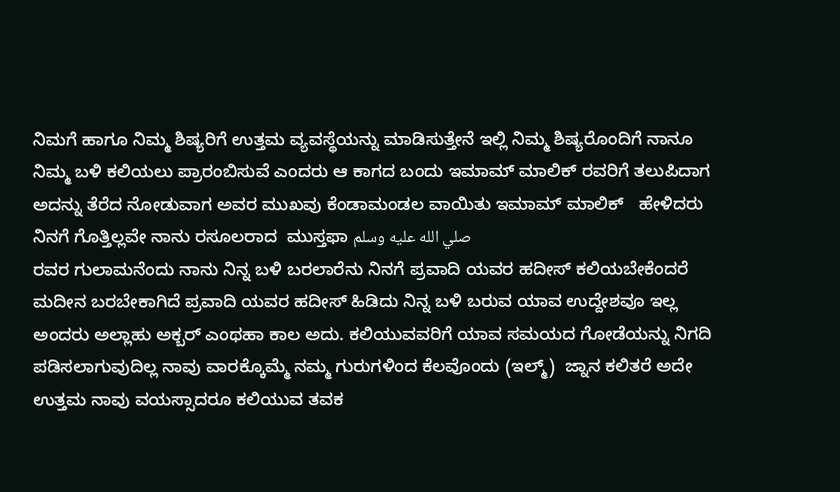ನಿಮಗೆ ಹಾಗೂ ನಿಮ್ಮ ಶಿಷ್ಯರಿಗೆ ಉತ್ತಮ ವ್ಯವಸ್ಥೆಯನ್ನು ಮಾಡಿಸುತ್ತೇನೆ ಇಲ್ಲಿ ನಿಮ್ಮ ಶಿಷ್ಯರೊಂದಿಗೆ ನಾನೂ ನಿಮ್ಮ ಬಳಿ ಕಲಿಯಲು ಪ್ರಾರಂಬಿಸುವೆ ಎಂದರು ಆ ಕಾಗದ ಬಂದು ಇಮಾಮ್ ಮಾಲಿಕ್ ರವರಿಗೆ ತಲುಪಿದಾಗ ಅದನ್ನು ತೆರೆದ ನೋಡುವಾಗ ಅವರ ಮುಖವು ಕೆಂಡಾಮಂಡಲ ವಾಯಿತು ಇಮಾಮ್ ಮಾಲಿಕ್   ಹೇಳಿದರು ನಿನಗೆ ಗೊತ್ತಿಲ್ಲವೇ ನಾನು ರಸೂಲರಾದ  ಮುಸ್ತಫಾ صلي الله عليه وسلم
ರವರ ಗುಲಾಮನೆಂದು ನಾನು ನಿನ್ನ ಬಳಿ ಬರಲಾರೆನು ನಿನಗೆ ಪ್ರವಾದಿ ಯವರ ಹದೀಸ್ ಕಲಿಯಬೇಕೆಂದರೆ ಮದೀನ ಬರಬೇಕಾಗಿದೆ ಪ್ರವಾದಿ ಯವರ ಹದೀಸ್ ಹಿಡಿದು ನಿನ್ನ ಬಳಿ ಬರುವ ಯಾವ ಉದ್ದೇಶವೂ ಇಲ್ಲ ಅಂದರು ಅಲ್ಲಾಹು ಅಕ್ಬರ್ ಎಂಥಹಾ ಕಾಲ ಅದು. ಕಲಿಯುವವರಿಗೆ ಯಾವ ಸಮಯದ ಗೋಡೆಯನ್ನು ನಿಗದಿ ಪಡಿಸಲಾಗುವುದಿಲ್ಲ ನಾವು ವಾರಕ್ಕೊಮ್ಮೆ ನಮ್ಮ ಗುರುಗಳಿಂದ ಕೆಲವೊಂದು (ಇಲ್ಮ್)  ಜ್ನಾನ ಕಲಿತರೆ ಅದೇ ಉತ್ತಮ ನಾವು ವಯಸ್ಸಾದರೂ ಕಲಿಯುವ ತವಕ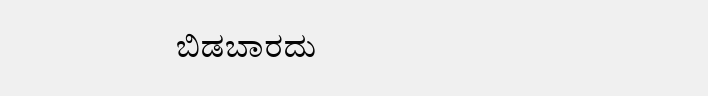ಬಿಡಬಾರದು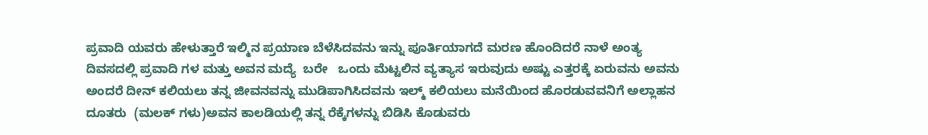ಪ್ರವಾದಿ ಯವರು ಹೇಳುತ್ತಾರೆ ಇಲ್ಮಿನ ಪ್ರಯಾಣ ಬೆಳೆಸಿದವನು ಇನ್ನು ಪೂರ್ತಿಯಾಗದೆ ಮರಣ ಹೊಂದಿದರೆ ನಾಳೆ ಅಂತ್ಯ ದಿವಸದಲ್ಲಿ ಪ್ರವಾದಿ ಗಳ ಮತ್ತು ಅವನ ಮದ್ಯೆ  ಬರೇ   ಒಂದು ಮೆಟ್ಟಲಿನ ವ್ಯತ್ಯಾಸ ಇರುವುದು ಅಷ್ಟು ಎತ್ತರಕ್ಕೆ ಏರುವನು ಅವನು ಅಂದರೆ ದೀನ್ ಕಲಿಯಲು ತನ್ನ ಜೀವನವನ್ನು ಮುಡಿಪಾಗಿಸಿದವನು ಇಲ್ಮ್ ಕಲಿಯಲು ಮನೆಯಿಂದ ಹೊರಡುವವನಿಗೆ ಅಲ್ಲಾಹನ ದೂತರು  (ಮಲಕ್ ಗಳು)ಅವನ ಕಾಲಡಿಯಲ್ಲಿ ತನ್ನ ರೆಕ್ಕೆಗಳನ್ನು ಬಿಡಿಸಿ ಕೊಡುವರು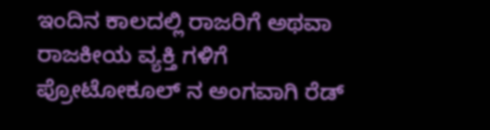ಇಂದಿನ ಕಾಲದಲ್ಲಿ ರಾಜರಿಗೆ ಅಥವಾ ರಾಜಕೀಯ ವ್ಯಕ್ತಿ ಗಳಿಗೆ ಪ್ರೋಟೋಕೂಲ್ ನ ಅಂಗವಾಗಿ ರೆಡ್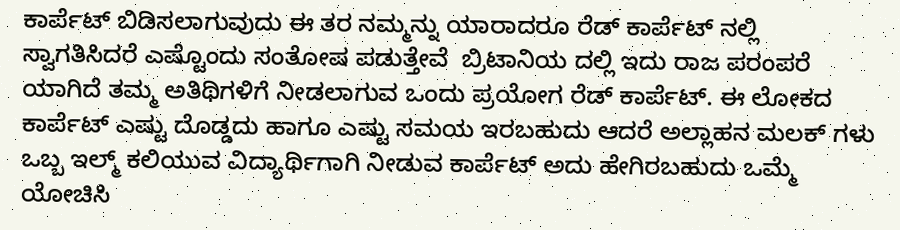ಕಾರ್ಪೆಟ್ ಬಿಡಿಸಲಾಗುವುದು ಈ ತರ ನಮ್ಮನ್ನು ಯಾರಾದರೂ ರೆಡ್ ಕಾರ್ಪೆಟ್ ನಲ್ಲಿ ಸ್ವಾಗತಿಸಿದರೆ ಎಷ್ಟೊಂದು ಸಂತೋಷ ಪಡುತ್ತೇವೆ  ಬ್ರಿಟಾನಿಯ ದಲ್ಲಿ ಇದು ರಾಜ ಪರಂಪರೆ ಯಾಗಿದೆ ತಮ್ಮ ಅತಿಥಿಗಳಿಗೆ ನೀಡಲಾಗುವ ಒಂದು ಪ್ರಯೋಗ ರೆಡ್ ಕಾರ್ಪೆಟ್. ಈ ಲೋಕದ ಕಾರ್ಪೆಟ್ ಎಷ್ಟು ದೊಡ್ಡದು ಹಾಗೂ ಎಷ್ಟು ಸಮಯ ಇರಬಹುದು ಆದರೆ ಅಲ್ಲಾಹನ ಮಲಕ್ ಗಳು ಒಬ್ಬ ಇಲ್ಮ್ ಕಲಿಯುವ ವಿದ್ಯಾರ್ಥಿಗಾಗಿ ನೀಡುವ ಕಾರ್ಪೆಟ್ ಅದು ಹೇಗಿರಬಹುದು ಒಮ್ಮೆ ಯೋಚಿಸಿ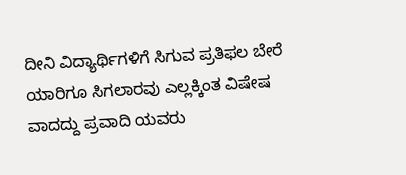ದೀನಿ ವಿದ್ಯಾರ್ಥಿಗಳಿಗೆ ಸಿಗುವ ಪ್ರತಿಫಲ ಬೇರೆ ಯಾರಿಗೂ ಸಿಗಲಾರವು ಎಲ್ಲಕ್ಕಿಂತ ವಿಷೇಷ ವಾದದ್ದು ಪ್ರವಾದಿ ಯವರು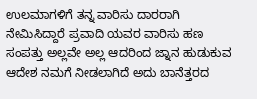ಉಲಮಾಗಳಿಗೆ ತನ್ನ ವಾರಿಸು ದಾರರಾಗಿ ನೇಮಿಸಿದ್ದಾರೆ ಪ್ರವಾದಿ ಯವರ ವಾರಿಸು ಹಣ ಸಂಪತ್ತು ಅಲ್ಲವೇ ಅಲ್ಲ ಆದರಿಂದ ಜ್ನಾನ ಹುಡುಕುವ ಆದೇಶ ನಮಗೆ ನೀಡಲಾಗಿದೆ ಅದು ಬಾನೆತ್ತರದ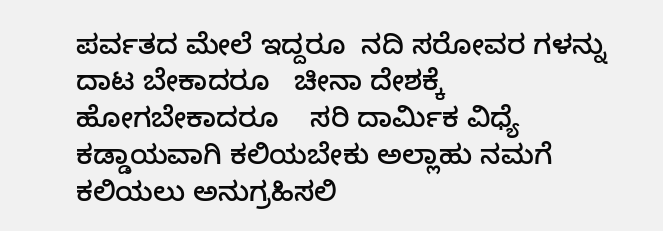ಪರ್ವತದ ಮೇಲೆ ಇದ್ದರೂ  ನದಿ ಸರೋವರ ಗಳನ್ನು ದಾಟ ಬೇಕಾದರೂ   ಚೀನಾ ದೇಶಕ್ಕೆ ಹೋಗಬೇಕಾದರೂ    ಸರಿ ದಾರ್ಮಿಕ ವಿಧ್ಯೆ ಕಡ್ಡಾಯವಾಗಿ ಕಲಿಯಬೇಕು ಅಲ್ಲಾಹು ನಮಗೆ ಕಲಿಯಲು ಅನುಗ್ರಹಿಸಲಿ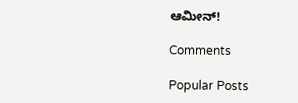ಆಮೀನ್!

Comments

Popular Posts